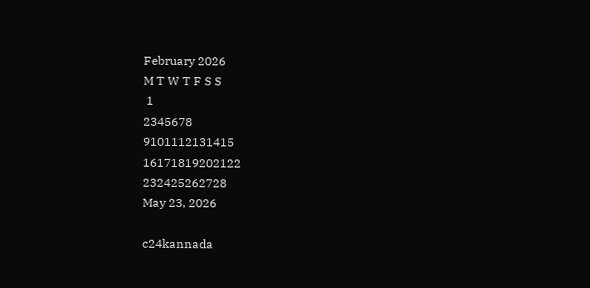February 2026
M T W T F S S
 1
2345678
9101112131415
16171819202122
232425262728
May 23, 2026

c24kannada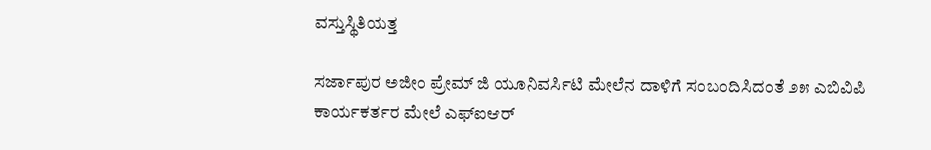ವಸ್ತುಸ್ಥಿತಿಯತ್ತ

ಸರ್ಜಾಪುರ ಅಜೀಂ ಪ್ರೇಮ್‌ ಜಿ ಯೂನಿವರ್ಸಿಟಿ ಮೇಲೆನ ದಾಳಿಗೆ ಸಂಬಂದಿಸಿದಂತೆ ೨೫ ಎಬಿವಿಪಿ ಕಾರ್ಯಕರ್ತರ ಮೇಲೆ ಎಫ್‌ಐಆರ್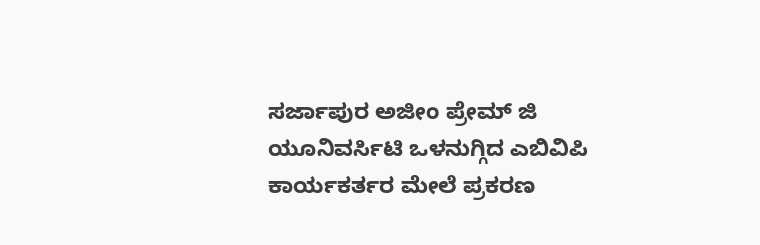ಸರ್ಜಾಪುರ ಅಜೀಂ ಪ್ರೇಮ್‌ ಜಿ ಯೂನಿವರ್ಸಿಟಿ ಒಳನುಗ್ಗಿದ ಎಬಿವಿಪಿ ಕಾರ್ಯಕರ್ತರ ಮೇಲೆ ಪ್ರಕರಣ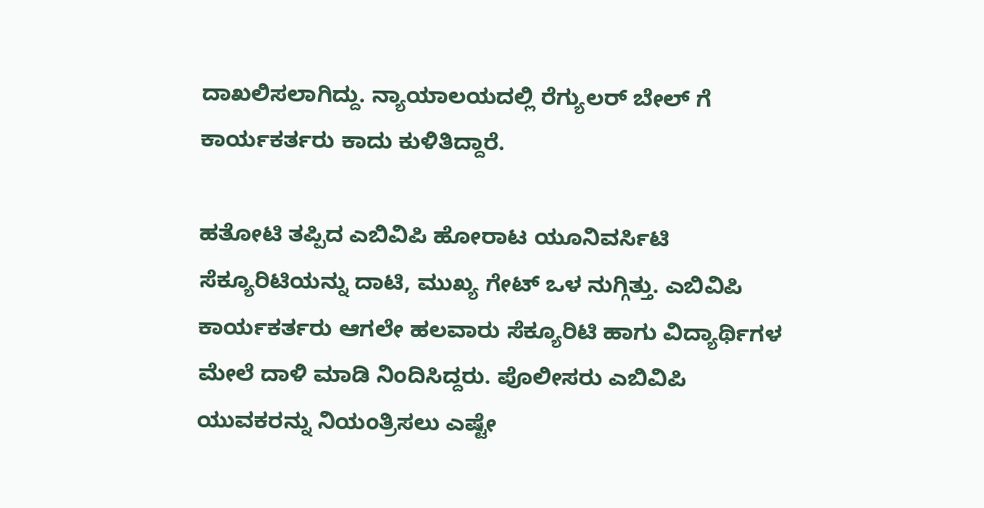ದಾಖಲಿಸಲಾಗಿದ್ದು. ನ್ಯಾಯಾಲಯದಲ್ಲಿ ರೆಗ್ಯುಲರ್‌ ಬೇಲ್‌ ಗೆ ಕಾರ್ಯಕರ್ತರು ಕಾದು ಕುಳಿತಿದ್ದಾರೆ.

ಹತೋಟಿ ತಪ್ಪಿದ ಎಬಿವಿಪಿ ಹೋರಾಟ ಯೂನಿವರ್ಸಿಟಿ ಸೆಕ್ಯೂರಿಟಿಯನ್ನು ದಾಟಿ, ಮುಖ್ಯ ಗೇಟ್ ಒಳ ನುಗ್ಗಿತ್ತು. ಎಬಿವಿಪಿ ಕಾರ್ಯಕರ್ತರು ಆಗಲೇ ಹಲವಾರು ಸೆಕ್ಯೂರಿಟಿ ಹಾಗು ವಿದ್ಯಾರ್ಥಿಗಳ ಮೇಲೆ ದಾಳಿ ಮಾಡಿ ನಿಂದಿಸಿದ್ದರು. ಪೊಲೀಸರು ಎಬಿವಿಪಿ ಯುವಕರನ್ನು ನಿಯಂತ್ರಿಸಲು ಎಷ್ಟೇ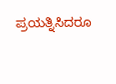ಪ್ರಯತ್ನಿಸಿದರೂ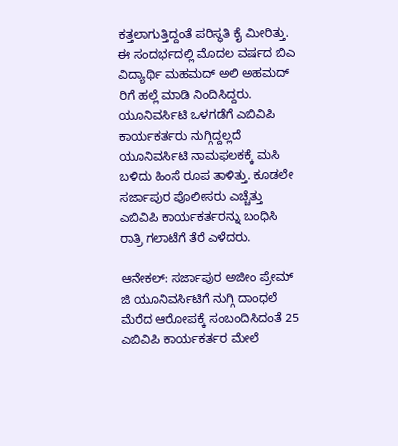ಕತ್ತಲಾಗುತ್ತಿದ್ದಂತೆ ಪರಿಸ್ಥತಿ ಕೈ ಮೀರಿತ್ತು. ಈ‌ ಸಂದರ್ಭದಲ್ಲಿ ಮೊದಲ‌ ವರ್ಷದ ಬಿಎ ವಿದ್ಯಾರ್ಥಿ ಮಹಮದ್ ಅಲಿ‌ ಅಹಮದ್ ರಿಗೆ ಹಲ್ಲೆ‌ ಮಾಡಿ‌ ನಿಂದಿಸಿದ್ದರು. ಯೂನಿವರ್ಸಿಟಿ ಒಳಗಡೆಗೆ ಎಬಿವಿಪಿ ಕಾರ್ಯಕರ್ತರು ನುಗ್ಗಿದ್ದಲ್ಲದೆ ಯೂನಿವರ್ಸಿಟಿ ನಾಮಫಲಕಕ್ಕೆ ಮಸಿ ಬಳಿದು ಹಿಂಸೆ ರೂಪ ತಾಳಿತ್ತು. ಕೂಡಲೇ ಸರ್ಜಾಪುರ ಪೊಲೀಸರು ಎಚ್ಚೆತ್ತು ಎಬಿವಿಪಿ ಕಾರ್ಯಕರ್ತರನ್ನು ಬಂಧಿಸಿ ರಾತ್ರಿ ಗಲಾಟೆಗೆ ತೆರೆ ಎಳೆದರು.

ಆನೇಕಲ್: ಸರ್ಜಾಪುರ ಅಜೀಂ ಪ್ರೇಮ್ ಜಿ ಯೂನಿವರ್ಸಿಟಿಗೆ ನುಗ್ಗಿ ದಾಂಧಲೆ ಮೆರೆದ ಆರೋಪಕ್ಕೆ ಸಂಬಂದಿಸಿದಂತೆ 25 ಎಬಿವಿಪಿ ಕಾರ್ಯಕರ್ತರ ಮೇಲೆ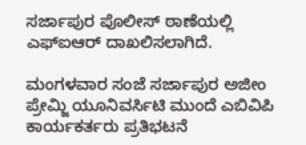ಸರ್ಜಾಪುರ ಪೊಲೀಸ್ ಠಾಣೆಯಲ್ಲಿ ಎಫ್ಐಆರ್ ದಾಖಲಿಸಲಾಗಿದೆ.

ಮಂಗಳವಾರ ಸಂಜೆ ಸರ್ಜಾಪುರ ಅಜೀಂ ಪ್ರೇಮ್ಜಿ ಯೂನಿವರ್ಸಿಟಿ ಮುಂದೆ ಎಬಿವಿಪಿ ಕಾರ್ಯಕರ್ತರು ಪ್ರತಿಭಟನೆ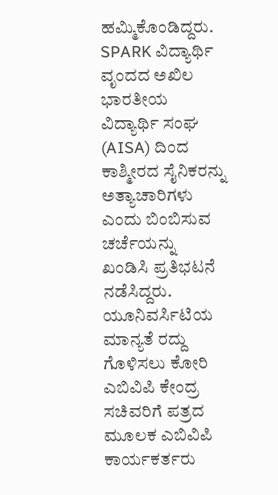ಹಮ್ಮಿಕೊಂಡಿದ್ದರು. SPARK ವಿದ್ಯಾರ್ಥಿ ವೃಂದದ ಅಖಿಲ ಭಾರತೀಯ ವಿದ್ಯಾರ್ಥಿ ಸಂಘ (AISA) ದಿಂದ ಕಾಶ್ಮೀರದ ಸೈನಿಕರನ್ನು ಅತ್ಯಾಚಾರಿಗಳು ಎಂದು ಬಿಂಬಿಸುವ ಚರ್ಚೆಯನ್ನು  ಖಂಡಿಸಿ ಪ್ರತಿಭಟನೆ ನಡೆಸಿದ್ದರು. ಯೂನಿವರ್ಸಿಟಿಯ ಮಾನ್ಯತೆ ರದ್ದು ಗೊಳಿಸಲು ಕೋರಿ ಎಬಿವಿಪಿ ಕೇಂದ್ರ ಸಚಿವರಿಗೆ ಪತ್ರದ ಮೂಲಕ ಎಬಿವಿಪಿ ಕಾರ್ಯಕರ್ತರು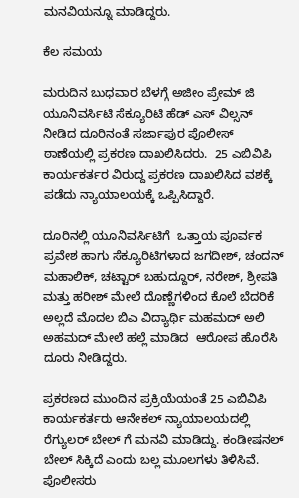ಮನವಿಯನ್ನೂ ಮಾಡಿದ್ದರು.

ಕೆಲ‌ ಸಮಯ

ಮರುದಿನ ಬುಧವಾರ ಬೆಳಗ್ಗೆ ಅಜೀಂ ಪ್ರೇಮ್ ಜಿ ಯೂನಿವರ್ಸಿಟಿ ಸೆಕ್ಯೂರಿಟಿ ಹೆಡ್ ಎಸ್ ವಿಲ್ಸನ್ ನೀಡಿದ ದೂರಿನಂತೆ ಸರ್ಜಾಪುರ ಪೊಲೀಸ್ ಠಾಣೆಯಲ್ಲಿ ಪ್ರಕರಣ ದಾಖಲಿಸಿದರು.  25 ಎಬಿವಿಪಿ ಕಾರ್ಯಕರ್ತರ ವಿರುದ್ದ ಪ್ರಕರಣ ದಾಖಲಿಸಿದ ವಶಕ್ಕೆ ಪಡೆದು ನ್ಯಾಯಾಲಯಕ್ಕೆ ಒಪ್ಪಿಸಿದ್ದಾರೆ.

ದೂರಿನಲ್ಲಿ ಯೂನಿವರ್ಸಿಟಿಗೆ  ಒತ್ತಾಯ ಪೂರ್ವಕ ಪ್ರವೇಶ ಹಾಗು ಸೆಕ್ಯೂರಿಟಿಗಳಾದ ಜಗದೀಶ್, ಚಂದನ್ ಮಹಾಲಿಕ್, ಚಟ್ಟಾರ್ ಬಹುದ್ದೂರ್, ನರೇಶ್, ಶ್ರೀಪತಿ ಮತ್ತು ಹರೀಶ್ ಮೇಲೆ ದೊಣ್ಣೆಗಳಿಂದ ಕೊಲೆ ಬೆದರಿಕೆ ಅಲ್ಲದೆ ಮೊದಲ ಬಿಎ ವಿದ್ಯಾರ್ಥಿ ಮಹಮದ್ ಅಲಿ ಅಹಮದ್ ಮೇಲೆ ಹಲ್ಲೆ ಮಾಡಿದ  ಆರೋಪ ಹೊರೆಸಿ ದೂರು ನೀಡಿದ್ದರು.

ಪ್ರಕರಣದ ಮುಂದಿನ ಪ್ರಕ್ರಿಯೆಯಂತೆ 25 ಎಬಿವಿಪಿ ಕಾರ್ಯಕರ್ತರು ಆನೇಕಲ್ ನ್ಯಾಯಾಲಯದಲ್ಲಿ ರೆಗ್ಯುಲರ್ ಬೇಲ್ ಗೆ ಮನವಿ‌ ಮಾಡಿದ್ದು. ಕಂಡೀಷನಲ್‌ ಬೇಲ್ ಸಿಕ್ಕಿದೆ ಎಂದು ಬಲ್ಲ ಮೂಲಗಳು ತಿಳಿಸಿವೆ. ಪೊಲೀಸರು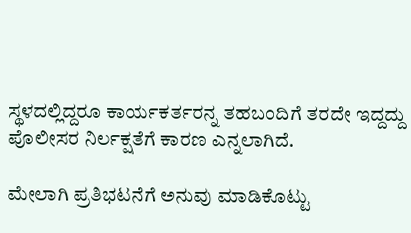ಸ್ಥಳದಲ್ಲಿದ್ದರೂ ಕಾರ್ಯಕರ್ತರನ್ನ ತಹಬಂದಿಗೆ ತರದೇ ಇದ್ದದ್ದು ಪೊಲೀಸರ ನಿರ್ಲಕ್ಷತೆಗೆ ಕಾರಣ ಎನ್ನಲಾಗಿದೆ.

ಮೇಲಾಗಿ ಪ್ರತಿಭಟನೆಗೆ ಅನುವು ಮಾಡಿಕೊಟ್ಟು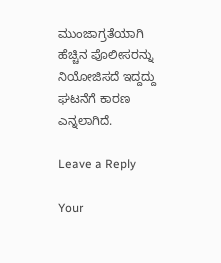ಮುಂಜಾಗ್ರತೆಯಾಗಿ ಹೆಚ್ಚಿನ ಪೊಲೀಸರನ್ನು ನಿಯೋಜಿಸದೆ ಇದ್ದದ್ದು  ಘಟನೆಗೆ ಕಾರಣ ಎನ್ನಲಾಗಿದೆ.

Leave a Reply

Your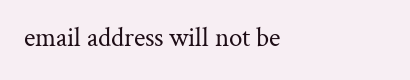email address will not be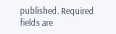published. Required fields are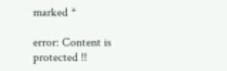marked *

error: Content is protected !!